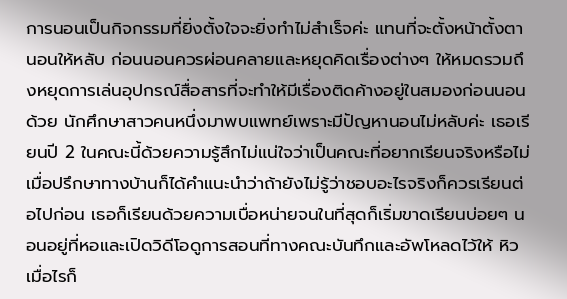การนอนเป็นกิจกรรมที่ยิ่งตั้งใจจะยิ่งทำไม่สำเร็จค่ะ แทนที่จะตั้งหน้าตั้งตานอนให้หลับ ก่อนนอนควรผ่อนคลายและหยุดคิดเรื่องต่างๆ ให้หมดรวมถึงหยุดการเล่นอุปกรณ์สื่อสารที่จะทำให้มีเรื่องติดค้างอยู่ในสมองก่อนนอนด้วย นักศึกษาสาวคนหนึ่งมาพบแพทย์เพราะมีปัญหานอนไม่หลับค่ะ เธอเรียนปี 2 ในคณะนี้ด้วยความรู้สึกไม่แน่ใจว่าเป็นคณะที่อยากเรียนจริงหรือไม่ เมื่อปรึกษาทางบ้านก็ได้คำแนะนำว่าถ้ายังไม่รู้ว่าชอบอะไรจริงก็ควรเรียนต่อไปก่อน เธอก็เรียนด้วยความเบื่อหน่ายจนในที่สุดก็เริ่มขาดเรียนบ่อยๆ นอนอยู่ที่หอและเปิดวิดีโอดูการสอนที่ทางคณะบันทึกและอัพโหลดไว้ให้ หิวเมื่อไรก็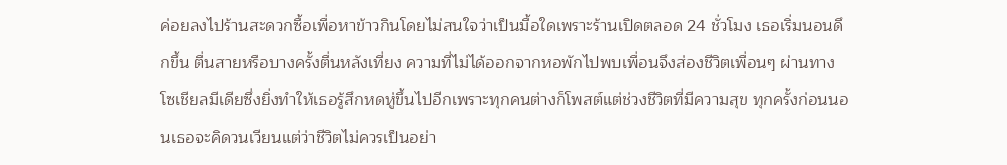ค่อยลงไปร้านสะดวกซื้อเพื่อหาข้าวกินโดยไม่สนใจว่าเป็นมื้อใดเพราะร้านเปิดตลอด 24 ชั่วโมง เธอเริ่มนอนดึกขึ้น ตื่นสายหรือบางครั้งตื่นหลังเที่ยง ความที่ไม่ได้ออกจากหอพักไปพบเพื่อนจึงส่องชีวิตเพื่อนๆ ผ่านทางโซเชียลมีเดียซึ่งยิ่งทำให้เธอรู้สึกหดหู่ขึ้นไปอีกเพราะทุกคนต่างก็โพสต์แต่ช่วงชีวิตที่มีความสุข ทุกครั้งก่อนนอนเธอจะคิดวนเวียนแต่ว่าชีวิตไม่ควรเป็นอย่า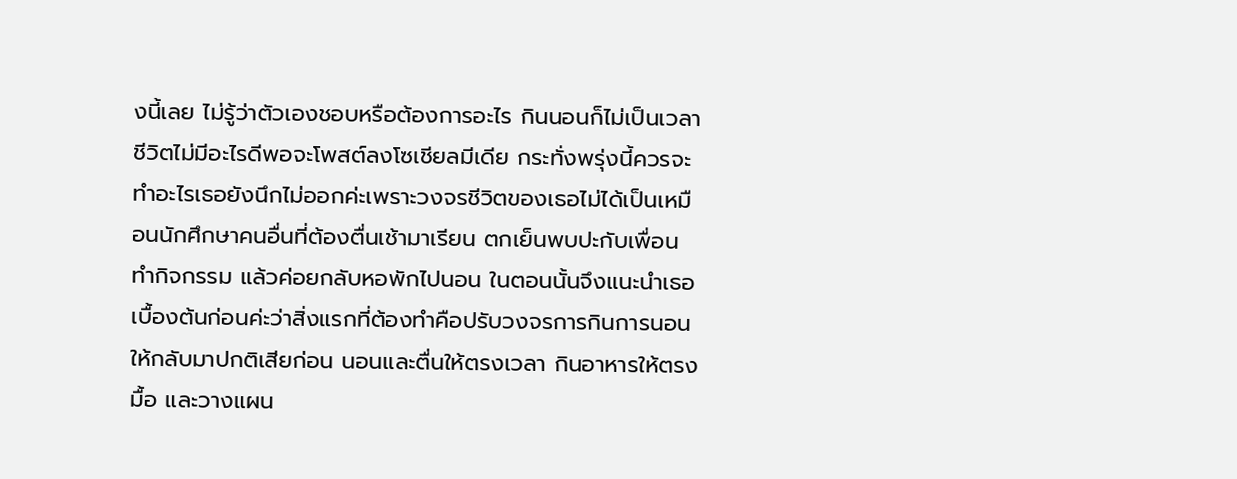งนี้เลย ไม่รู้ว่าตัวเองชอบหรือต้องการอะไร กินนอนก็ไม่เป็นเวลา ชีวิตไม่มีอะไรดีพอจะโพสต์ลงโซเชียลมีเดีย กระทั่งพรุ่งนี้ควรจะทำอะไรเธอยังนึกไม่ออกค่ะเพราะวงจรชีวิตของเธอไม่ได้เป็นเหมือนนักศึกษาคนอื่นที่ต้องตื่นเช้ามาเรียน ตกเย็นพบปะกับเพื่อน ทำกิจกรรม แล้วค่อยกลับหอพักไปนอน ในตอนนั้นจึงแนะนำเธอเบื้องต้นก่อนค่ะว่าสิ่งแรกที่ต้องทำคือปรับวงจรการกินการนอนให้กลับมาปกติเสียก่อน นอนและตื่นให้ตรงเวลา กินอาหารให้ตรงมื้อ และวางแผน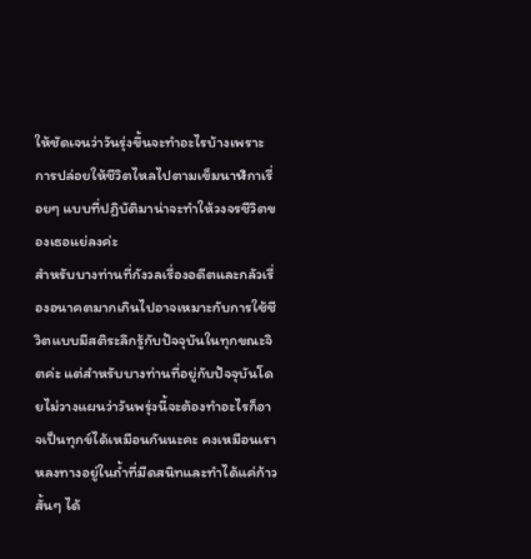ให้ชัดเจนว่าวันรุ่งขึ้นจะทำอะไรบ้างเพราะการปล่อยให้ชีวิตไหลไปตามเข็มนาฬิกาเรื่อยๆ แบบที่ปฏิบัติมาน่าจะทำให้วงจรชีวิตของเธอแย่ลงค่ะ
สำหรับบางท่านที่กังวลเรื่องอดีตและกลัวเรื่องอนาคตมากเกินไปอาจเหมาะกับการใช้ชีวิตแบบมีสติระลึกรู้กับปัจจุบันในทุกขณะจิตค่ะ แต่สำหรับบางท่านที่อยู่กับปัจจุบันโดยไม่วางแผนว่าวันพรุ่งนี้จะต้องทำอะไรก็อาจเป็นทุกข์ได้เหมือนกันนะคะ คงเหมือนเราหลงทางอยู่ในถ้ำที่มืดสนิทและทำได้แค่ก้าวสั้นๆ ได้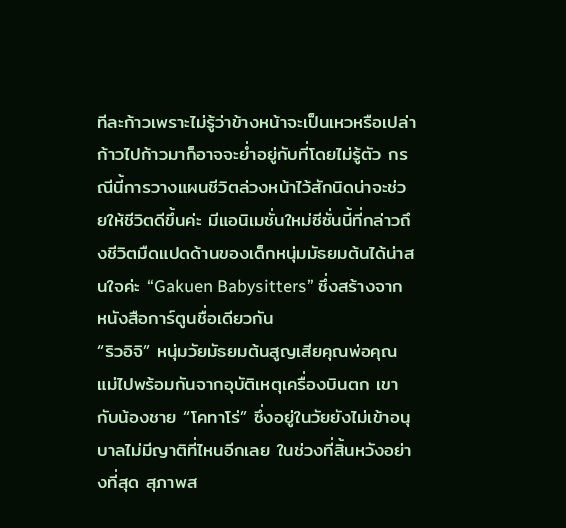ทีละก้าวเพราะไม่รู้ว่าข้างหน้าจะเป็นเหวหรือเปล่า ก้าวไปก้าวมาก็อาจจะย่ำอยู่กับที่โดยไม่รู้ตัว กรณีนี้การวางแผนชีวิตล่วงหน้าไว้สักนิดน่าจะช่วยให้ชีวิตดีขึ้นค่ะ มีแอนิเมชั่นใหม่ซีซั่นนี้ที่กล่าวถึงชีวิตมืดแปดด้านของเด็กหนุ่มมัธยมต้นได้น่าสนใจค่ะ “Gakuen Babysitters” ซึ่งสร้างจากหนังสือการ์ตูนชื่อเดียวกัน
“ริวอิจิ” หนุ่มวัยมัธยมต้นสูญเสียคุณพ่อคุณแม่ไปพร้อมกันจากอุบัติเหตุเครื่องบินตก เขากับน้องชาย “โคทาโร่” ซึ่งอยู่ในวัยยังไม่เข้าอนุบาลไม่มีญาติที่ไหนอีกเลย ในช่วงที่สิ้นหวังอย่างที่สุด สุภาพส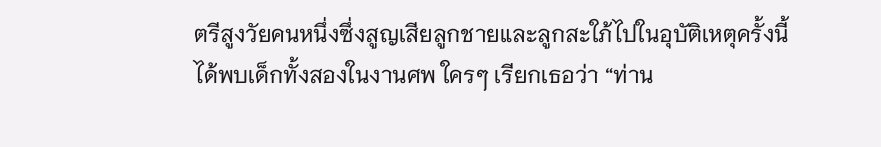ตรีสูงวัยคนหนึ่งซึ่งสูญเสียลูกชายและลูกสะใภ้ไปในอุบัติเหตุครั้งนี้ได้พบเด็กทั้งสองในงานศพ ใครๆ เรียกเธอว่า “ท่าน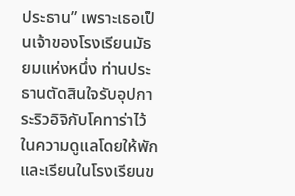ประธาน” เพราะเธอเป็นเจ้าของโรงเรียนมัธยมแห่งหนึ่ง ท่านประธานตัดสินใจรับอุปการะริวอิจิกับโคทาร่าไว้ในความดูแลโดยให้พักและเรียนในโรงเรียนข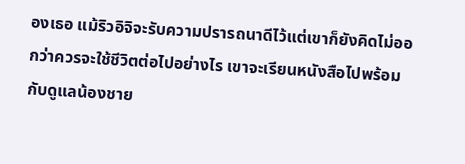องเธอ แม้ริวอิจิจะรับความปรารถนาดีไว้แต่เขาก็ยังคิดไม่ออกว่าควรจะใช้ชีวิตต่อไปอย่างไร เขาจะเรียนหนังสือไปพร้อมกับดูแลน้องชาย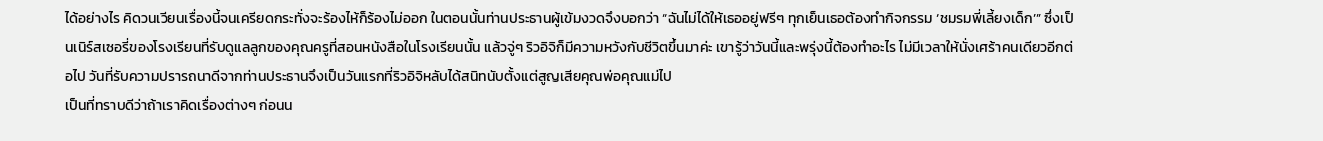ได้อย่างไร คิดวนเวียนเรื่องนี้จนเครียดกระทั่งจะร้องไห้ก็ร้องไม่ออก ในตอนนั้นท่านประธานผู้เข้มงวดจึงบอกว่า “ฉันไม่ได้ให้เธออยู่ฟรีๆ ทุกเย็นเธอต้องทำกิจกรรม ‘ชมรมพี่เลี้ยงเด็ก’” ซึ่งเป็นเนิร์สเซอรี่ของโรงเรียนที่รับดูแลลูกของคุณครูที่สอนหนังสือในโรงเรียนนั้น แล้วจู่ๆ ริวอิจิก็มีความหวังกับชีวิตขึ้นมาค่ะ เขารู้ว่าวันนี้และพรุ่งนี้ต้องทำอะไร ไม่มีเวลาให้นั่งเศร้าคนเดียวอีกต่อไป วันที่รับความปรารถนาดีจากท่านประธานจึงเป็นวันแรกที่ริวอิจิหลับได้สนิทนับตั้งแต่สูญเสียคุณพ่อคุณแม่ไป
เป็นที่ทราบดีว่าถ้าเราคิดเรื่องต่างๆ ก่อนน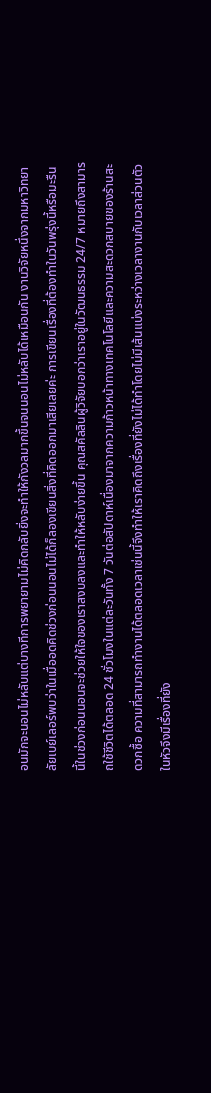อนมักจะนอนไม่หลับแต่บางทีการพยายามไม่คิดกลับยิ่งจะทำให้กังวลมากขึ้นจนนอนไม่หลับได้เหมือนกัน งานวิจัยหนึ่งจากมหาวิทยาลัยเบย์เลอร์พบว่าในเมื่ออดคิดช่วงก่อนนอนไม่ได้ก็ลองเขียนสิ่งที่คิดออกมาเสียเลยค่ะ การเขียนเรื่องที่ต้องทำในวันพรุ่งนี้หรือมะรืนนี้ในช่วงก่อนนอนจะช่วยให้ใจของเราสงบลงและทำให้หลับง่ายขึ้น คุณสคัลลินผู้วิจัยบอกว่าเราอยู่ในวัฒนธรรม 24/7 หมายถึงสามารถใช้ชีวิตได้ตลอด 24 ชั่วโมงในแต่ละวันทั้ง 7 วันต่อสัปดาห์เนื่องมาจากความก้าวหน้าทางเทคโนโลยีและความสะดวกสบายของร้านสะดวกซื้อ ความที่สามารถทำงานได้ตลอดเวลาเช่นนี้จึงทำให้เราคิดถึงเรื่องที่ยังไม่ได้ทำโดยไม่มีเส้นแบ่งระหว่างเวลางานกับเวลาส่วนตัว ในหัวจึงมีเรื่องที่ยัง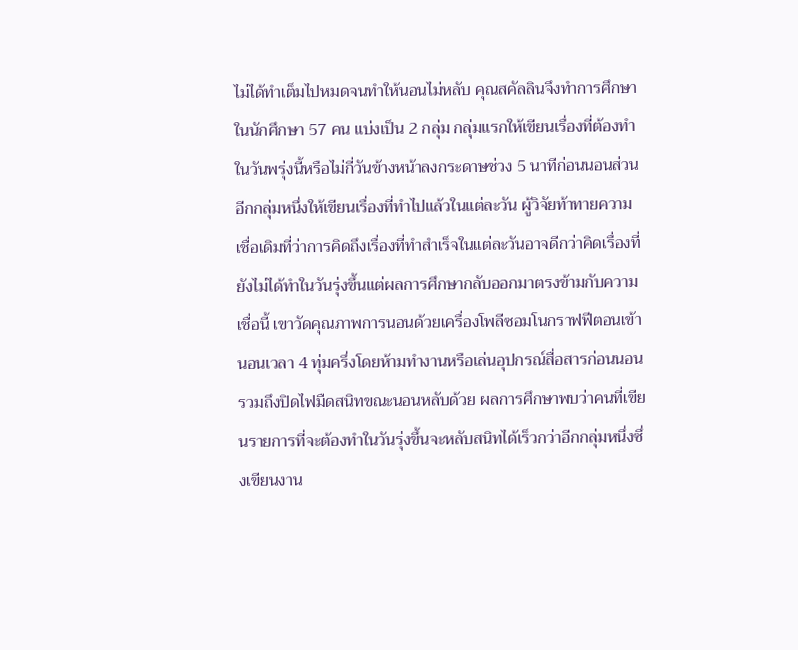ไม่ได้ทำเต็มไปหมดจนทำให้นอนไม่หลับ คุณสคัลลินจึงทำการศึกษาในนักศึกษา 57 คน แบ่งเป็น 2 กลุ่ม กลุ่มแรกให้เขียนเรื่องที่ต้องทำในวันพรุ่งนี้หรือไม่กี่วันข้างหน้าลงกระดาษช่วง 5 นาทีก่อนนอนส่วนอีกกลุ่มหนึ่งให้เขียนเรื่องที่ทำไปแล้วในแต่ละวัน ผู้วิจัยท้าทายความเชื่อเดิมที่ว่าการคิดถึงเรื่องที่ทำสำเร็จในแต่ละวันอาจดีกว่าคิดเรื่องที่ยังไม่ได้ทำในวันรุ่งขึ้นแต่ผลการศึกษากลับออกมาตรงข้ามกับความเชื่อนี้ เขาวัดคุณภาพการนอนด้วยเครื่องโพลีซอมโนกราฟฟีตอนเข้านอนเวลา 4 ทุ่มครึ่งโดยห้ามทำงานหรือเล่นอุปกรณ์สื่อสารก่อนนอนรวมถึงปิดไฟมืดสนิทขณะนอนหลับด้วย ผลการศึกษาพบว่าคนที่เขียนรายการที่จะต้องทำในวันรุ่งขึ้นจะหลับสนิทได้เร็วกว่าอีกกลุ่มหนึ่งซึ่งเขียนงาน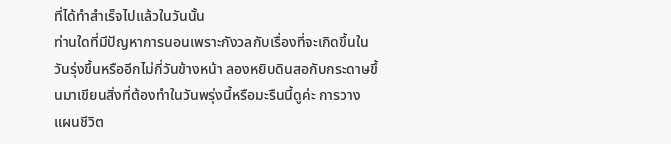ที่ได้ทำสำเร็จไปแล้วในวันนั้น
ท่านใดที่มีปัญหาการนอนเพราะกังวลกับเรื่องที่จะเกิดขึ้นในวันรุ่งขึ้นหรืออีกไม่กี่วันข้างหน้า ลองหยิบดินสอกับกระดาษขึ้นมาเขียนสิ่งที่ต้องทำในวันพรุ่งนี้หรือมะรืนนี้ดูค่ะ การวางแผนชีวิต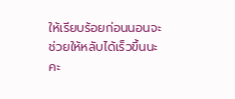ให้เรียบร้อยก่อนนอนจะช่วยให้หลับได้เร็วขึ้นนะคะ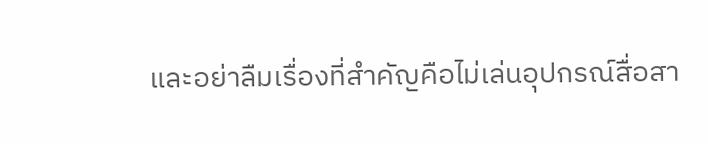และอย่าลืมเรื่องที่สำคัญคือไม่เล่นอุปกรณ์สื่อสา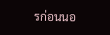รก่อนนอ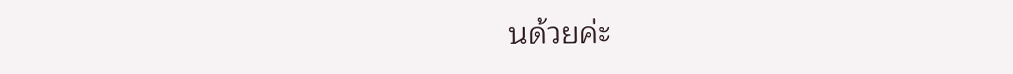นด้วยค่ะ